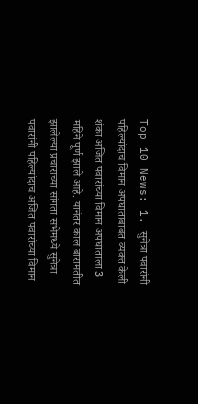Top 10 News: 1. सुनेत्रा पवारांनी पहिल्यांदाच विमान अपघाताबाबत व्यक्त केली शंका अजित पवारांच्या विमान अपघाताला 3 महिने पूर्ण झाले आहे. यानंतर काल बारामतीत झालेल्या प्रचाराच्या सांगता सभेमध्ये सुनेत्रा पवारांनी पहिल्यांदाच अजित पवारांच्या विमान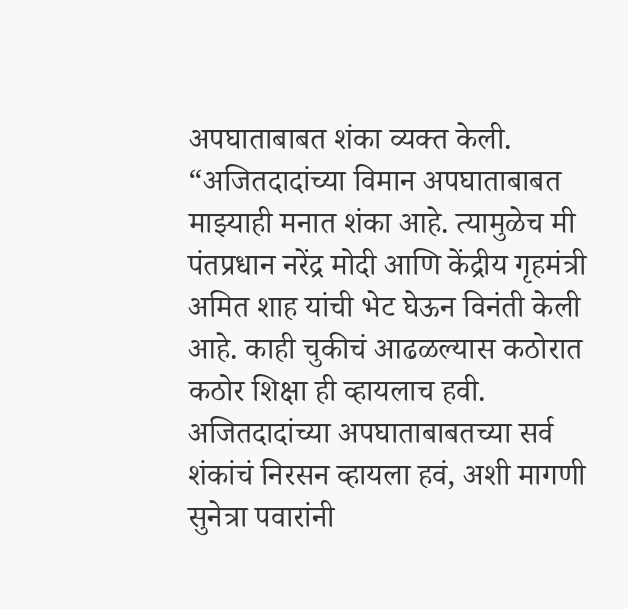अपघाताबाबत शंका व्यक्त केली. “अजितदादांच्या विमान अपघाताबाबत माझ्याही मनात शंका आहे. त्यामुळेच मी पंतप्रधान नरेंद्र मोदी आणि केंद्रीय गृहमंत्री अमित शाह यांची भेट घेऊन विनंती केली आहे. काही चुकीचं आढळल्यास कठोरात कठोर शिक्षा ही व्हायलाच हवी. अजितदादांच्या अपघाताबाबतच्या सर्व शंकांचं निरसन व्हायला हवं, अशी मागणी सुनेत्रा पवारांनी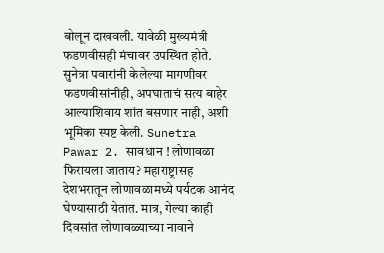बोलून दाखवली. यावेळी मुख्यमंत्री फडणवीसही मंचावर उपस्थित होते. सुनेत्रा पवारांनी केलेल्या मागणीवर फडणवीसांनीही, अपघाताचं सत्य बाहेर आल्याशिवाय शांत बसणार नाही, अशी भूमिका स्पष्ट केली. Sunetra Pawar 2. सावधान ! लोणावळा फिरायला जाताय? महाराष्ट्रासह देशभरातून लोणावळामध्ये पर्यटक आनंद घेण्यासाठी येतात. मात्र, गेल्या काही दिवसांत लोणावळ्याच्या नावाने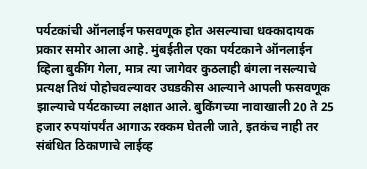पर्यटकांची ऑनलाईन फसवणूक होत असल्याचा धक्कादायक प्रकार समोर आला आहे. मुंबईतील एका पर्यटकाने ऑनलाईन व्हिला बुकींग गेला, मात्र त्या जागेवर कुठलाही बंगला नसल्याचे प्रत्यक्ष तिथं पोहोचवल्यावर उघडकीस आल्याने आपली फसवणूक झाल्याचे पर्यटकाच्या लक्षात आले. बुकिंगच्या नावाखाली 20 ते 25 हजार रुपयांपर्यंत आगाऊ रक्कम घेतली जाते, इतकंच नाही तर संबंधित ठिकाणाचे लाईव्ह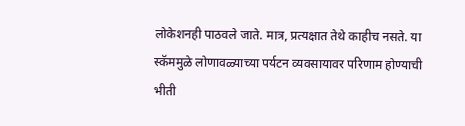लोकेशनही पाठवले जाते. मात्र, प्रत्यक्षात तेथे काहीच नसते. या स्कॅममुळे लोणावळ्याच्या पर्यटन व्यवसायावर परिणाम होण्याची भीती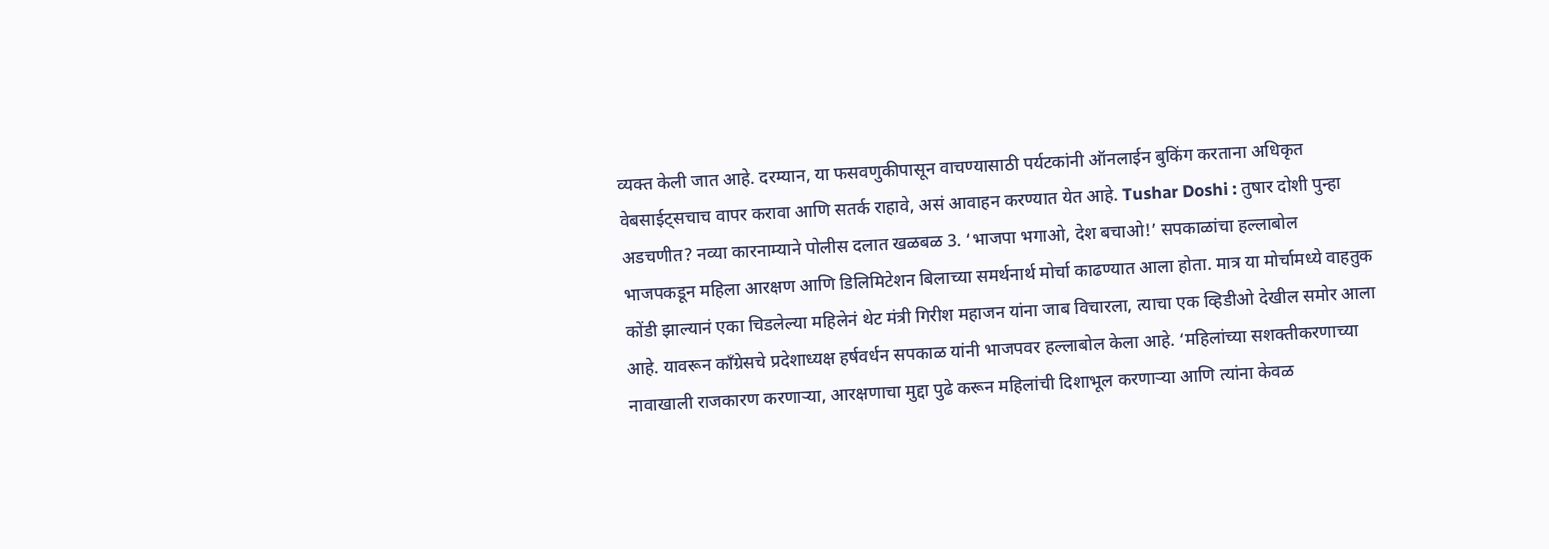व्यक्त केली जात आहे. दरम्यान, या फसवणुकीपासून वाचण्यासाठी पर्यटकांनी ऑनलाईन बुकिंग करताना अधिकृत वेबसाईट्सचाच वापर करावा आणि सतर्क राहावे, असं आवाहन करण्यात येत आहे. Tushar Doshi : तुषार दोशी पुन्हा अडचणीत? नव्या कारनाम्याने पोलीस दलात खळबळ 3. ‘भाजपा भगाओ, देश बचाओ!’ सपकाळांचा हल्लाबोल भाजपकडून महिला आरक्षण आणि डिलिमिटेशन बिलाच्या समर्थनार्थ मोर्चा काढण्यात आला होता. मात्र या मोर्चामध्ये वाहतुक कोंडी झाल्यानं एका चिडलेल्या महिलेनं थेट मंत्री गिरीश महाजन यांना जाब विचारला, त्याचा एक व्हिडीओ देखील समोर आला आहे. यावरून काँग्रेसचे प्रदेशाध्यक्ष हर्षवर्धन सपकाळ यांनी भाजपवर हल्लाबोल केला आहे. ‘महिलांच्या सशक्तीकरणाच्या नावाखाली राजकारण करणाऱ्या, आरक्षणाचा मुद्दा पुढे करून महिलांची दिशाभूल करणाऱ्या आणि त्यांना केवळ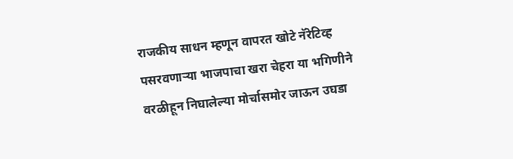राजकीय साधन म्हणून वापरत खोटे नॅरेटिव्ह पसरवणाऱ्या भाजपाचा खरा चेहरा या भगिणीने वरळीहून निघालेल्या मोर्चासमोर जाऊन उघडा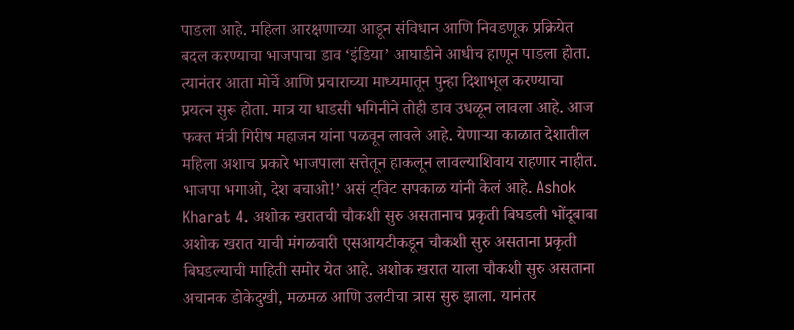पाडला आहे. महिला आरक्षणाच्या आडून संविधान आणि निवडणूक प्रक्रियेत बदल करण्याचा भाजपाचा डाव ‘इंडिया’ आघाडीने आधीच हाणून पाडला होता. त्यानंतर आता मोर्चे आणि प्रचाराच्या माध्यमातून पुन्हा दिशाभूल करण्याचा प्रयत्न सुरू होता. मात्र या धाडसी भगिनीने तोही डाव उधळून लावला आहे. आज फक्त मंत्री गिरीष महाजन यांना पळवून लावले आहे. येणाऱ्या काळात देशातील महिला अशाच प्रकारे भाजपाला सत्तेतून हाकलून लावल्याशिवाय राहणार नाहीत. भाजपा भगाओ, देश बचाओ!’ असं ट्विट सपकाळ यांनी केलं आहे. Ashok Kharat 4. अशोक खरातची चौकशी सुरु असतानाच प्रकृती बिघडली भोंदूबाबा अशोक खरात याची मंगळवारी एसआयटीकडून चौकशी सुरु असताना प्रकृती बिघडल्याची माहिती समोर येत आहे. अशोक खरात याला चौकशी सुरु असताना अचानक डोकेदुखी, मळमळ आणि उलटीचा त्रास सुरु झाला. यानंतर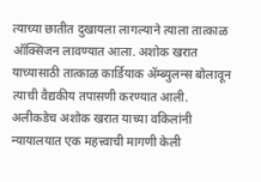त्याच्या छातीत दुखायला लागल्याने त्याला तात्काळ ऑक्सिजन लावण्यात आला. अशोक खरात याच्यासाठी तात्काळ कार्डियाक ॲम्ब्युलन्स बोलावून त्याची वैद्यकीय तपासणी करण्यात आली. अलीकडेच अशोक खरात याच्या वकिलांनी न्यायालयात एक महत्त्वाची मागणी केली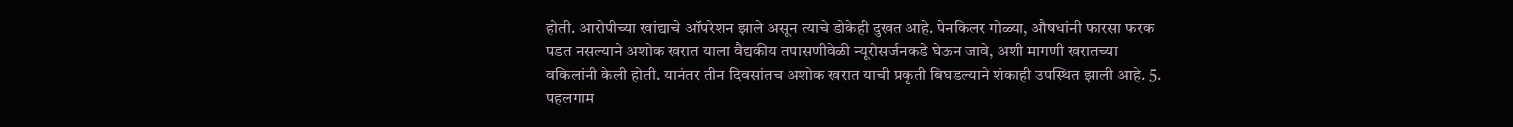होती. आरोपीच्या खांद्याचे ऑपरेशन झाले असून त्याचे डोकेही दुखत आहे. पेनकिलर गोळ्या, औषधांनी फारसा फरक पडत नसल्याने अशोक खरात याला वैद्यकीय तपासणीवेळी न्यूरोसर्जनकडे घेऊन जावे, अशी मागणी खरातच्या वकिलांनी केली होती. यानंतर तीन दिवसांतच अशोक खरात याची प्रकृती बिघडल्याने शंकाही उपस्थित झाली आहे. 5. पहलगाम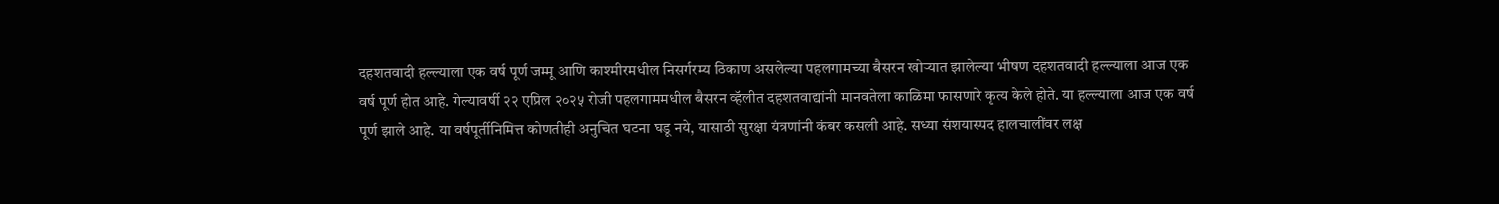दहशतवादी हल्ल्याला एक वर्ष पूर्ण जम्मू आणि काश्मीरमधील निसर्गरम्य ठिकाण असलेल्या पहलगामच्या बैसरन खोऱ्यात झालेल्या भीषण दहशतवादी हल्ल्याला आज एक वर्ष पूर्ण होत आहे. गेल्यावर्षी २२ एप्रिल २०२५ रोजी पहलगाममधील बैसरन व्हॅलीत दहशतवाद्यांनी मानवतेला काळिमा फासणारे कृत्य केले होते. या हल्ल्याला आज एक वर्ष पूर्ण झाले आहे. या वर्षपूर्तीनिमित्त कोणतीही अनुचित घटना घडू नये, यासाठी सुरक्षा यंत्रणांनी कंबर कसली आहे. सध्या संशयास्पद हालचालींवर लक्ष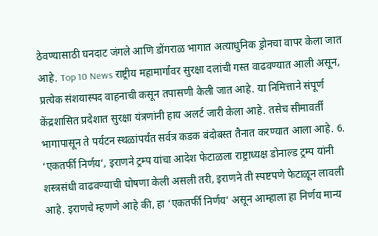ठेवण्यासाठी घनदाट जंगले आणि डोंगराळ भागात अत्याधुनिक ड्रोनचा वापर केला जात आहे. Top 10 News राष्ट्रीय महामार्गांवर सुरक्षा दलांची गस्त वाढवण्यात आली असून, प्रत्येक संशयास्पद वाहनाची कसून तपासणी केली जात आहे. या निमित्ताने संपूर्ण केंद्रशासित प्रदेशात सुरक्षा यंत्रणांनी हाय अलर्ट जारी केला आहे. तसेच सीमावर्ती भागापासून ते पर्यटन स्थळांपर्यंत सर्वत्र कडक बंदोबस्त तैनात करण्यात आला आहे. 6. ‘एकतर्फी निर्णय’, इराणने ट्रम्प यांचा आदेश फेटाळला राष्ट्राध्यक्ष डोनाल्ड ट्रम्प यांनी शस्त्रसंधी वाढवण्याची घोषणा केली असली तरी, इराणने ती स्पष्टपणे फेटाळून लावली आहे. इराणचे म्हणणे आहे की, हा ‘एकतर्फी निर्णय’ असून आम्हाला हा निर्णय मान्य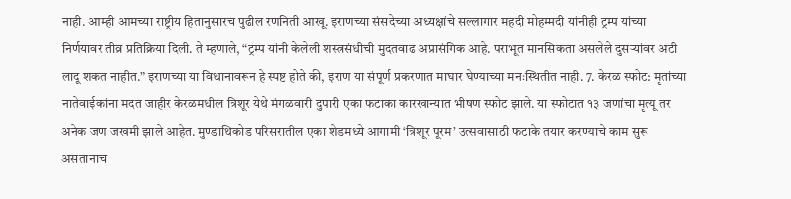नाही. आम्ही आमच्या राष्ट्रीय हितानुसारच पुढील रणनिती आखू. इराणच्या संसदेच्या अध्यक्षांचे सल्लागार महदी मोहम्मदी यांनीही ट्रम्प यांच्या निर्णयावर तीव्र प्रतिक्रिया दिली. ते म्हणाले, “ट्रम्प यांनी केलेली शस्त्रसंधीची मुदतवाढ अप्रासंगिक आहे. पराभूत मानसिकता असलेले दुसऱ्यांवर अटी लादू शकत नाहीत.” इराणच्या या विधानावरून हे स्पष्ट होते की, इराण या संपूर्ण प्रकरणात माघार घेण्याच्या मनःस्थितीत नाही. 7. केरळ स्फोट: मृतांच्या नातेवाईकांना मदत जाहीर केरळमधील त्रिशूर येथे मंगळवारी दुपारी एका फटाका कारखान्यात भीषण स्फोट झाले. या स्फोटात १३ जणांचा मृत्यू तर अनेक जण जखमी झाले आहेत. मुण्डाथिकोड परिसरातील एका शेडमध्ये आगामी ‘त्रिशूर पूरम’ उत्सवासाठी फटाके तयार करण्याचे काम सुरू असतानाच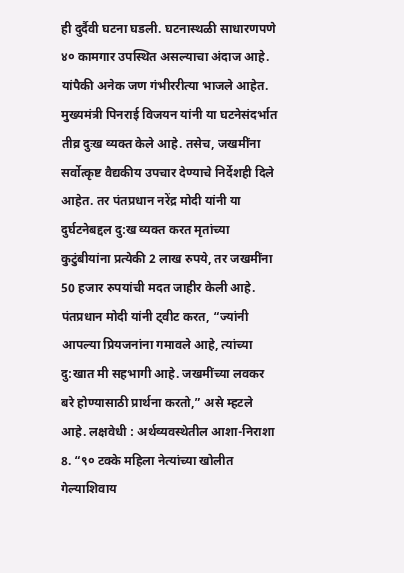ही दुर्दैवी घटना घडली. घटनास्थळी साधारणपणे ४० कामगार उपस्थित असल्याचा अंदाज आहे. यांपैकी अनेक जण गंभीररीत्या भाजले आहेत. मुख्यमंत्री पिनराई विजयन यांनी या घटनेसंदर्भात तीव्र दुःख व्यक्त केले आहे. तसेच, जखमींना सर्वोत्कृष्ट वैद्यकीय उपचार देण्याचे निर्देशही दिले आहेत. तर पंतप्रधान नरेंद्र मोदी यांनी या दुर्घटनेबद्दल दु:ख व्यक्त करत मृतांच्या कुटुंबीयांना प्रत्येकी 2 लाख रुपये, तर जखमींना 50 हजार रुपयांची मदत जाहीर केली आहे. पंतप्रधान मोदी यांनी ट्वीट करत, “ज्यांनी आपल्या प्रियजनांना गमावले आहे, त्यांच्या दु:खात मी सहभागी आहे. जखमींच्या लवकर बरे होण्यासाठी प्रार्थना करतो,” असे म्हटले आहे. लक्षवेधी : अर्थव्यवस्थेतील आशा-निराशा 8. “९० टक्के महिला नेत्यांच्या खोलीत गेल्याशिवाय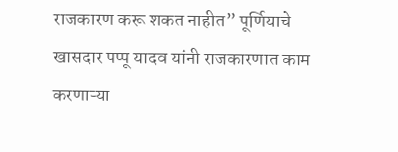राजकारण करू शकत नाहीत” पूर्णियाचे खासदार पप्पू यादव यांनी राजकारणात काम करणाऱ्या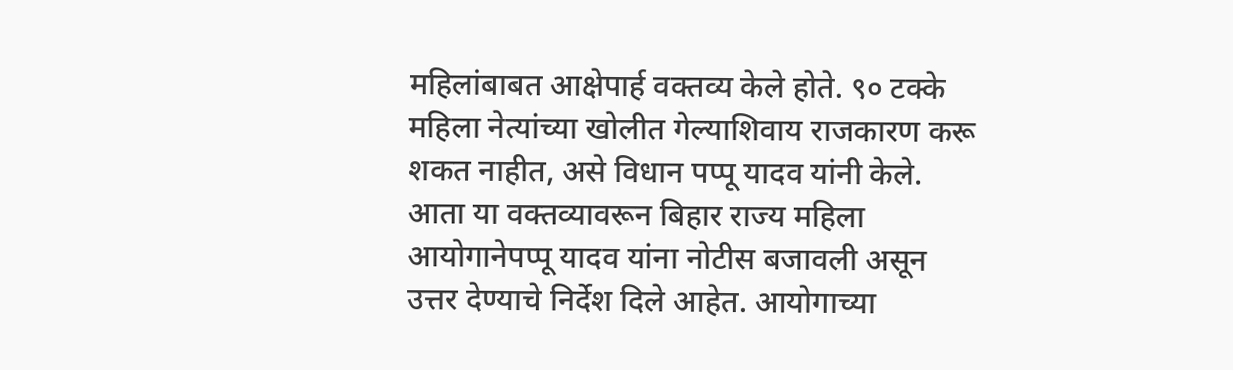महिलांबाबत आक्षेपार्ह वक्तव्य केले होते. ९० टक्के महिला नेत्यांच्या खोलीत गेल्याशिवाय राजकारण करू शकत नाहीत, असे विधान पप्पू यादव यांनी केले. आता या वक्तव्यावरून बिहार राज्य महिला आयोगानेपप्पू यादव यांना नोटीस बजावली असून उत्तर देण्याचे निर्देश दिले आहेत. आयोगाच्या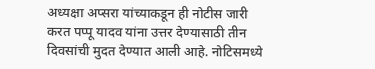अध्यक्षा अप्सरा यांच्याकडून ही नोटीस जारी करत पप्पू यादव यांना उत्तर देण्यासाठी तीन दिवसांची मुदत देण्यात आली आहे. नोटिसमध्ये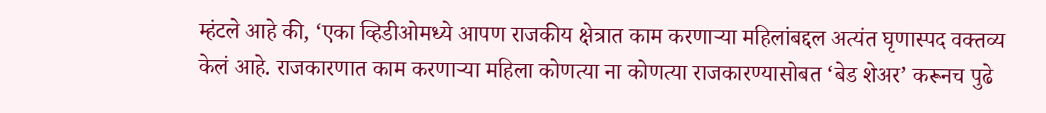म्हंटले आहे की, ‘एका व्हिडीओमध्ये आपण राजकीय क्षेत्रात काम करणाऱ्या महिलांबद्दल अत्यंत घृणास्पद वक्तव्य केलं आहे. राजकारणात काम करणाऱ्या महिला कोणत्या ना कोणत्या राजकारण्यासोबत ‘बेड शेअर’ करूनच पुढे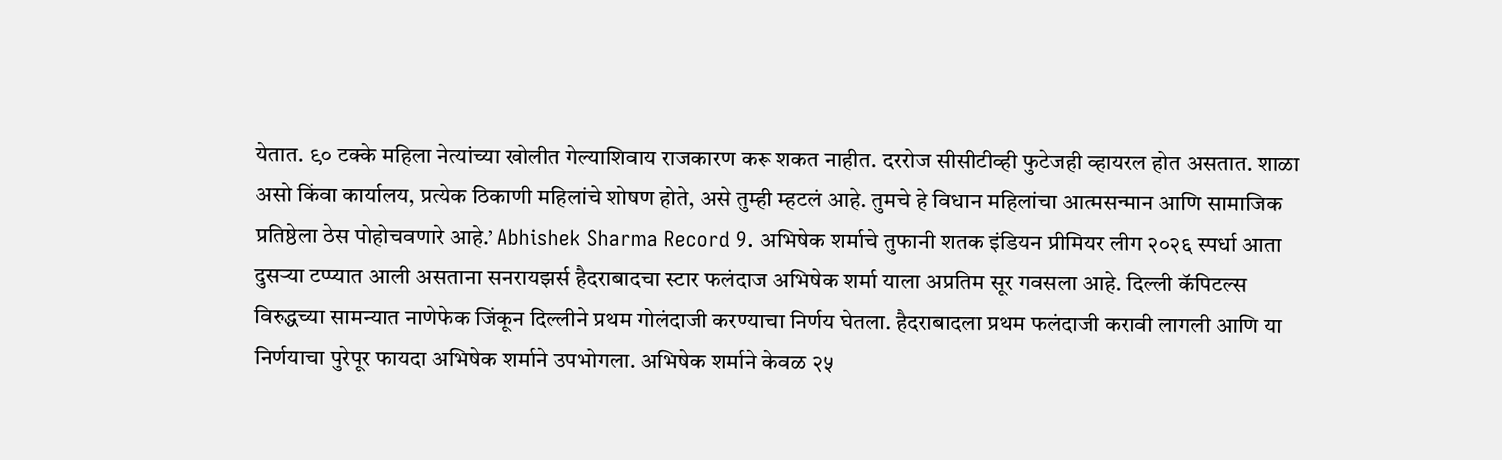येतात. ९० टक्के महिला नेत्यांच्या खोलीत गेल्याशिवाय राजकारण करू शकत नाहीत. दररोज सीसीटीव्ही फुटेजही व्हायरल होत असतात. शाळा असो किंवा कार्यालय, प्रत्येक ठिकाणी महिलांचे शोषण होते, असे तुम्ही म्हटलं आहे. तुमचे हे विधान महिलांचा आत्मसन्मान आणि सामाजिक प्रतिष्ठेला ठेस पोहोचवणारे आहे.’ Abhishek Sharma Record 9. अभिषेक शर्माचे तुफानी शतक इंडियन प्रीमियर लीग २०२६ स्पर्धा आता दुसऱ्या टप्प्यात आली असताना सनरायझर्स हैदराबादचा स्टार फलंदाज अभिषेक शर्मा याला अप्रतिम सूर गवसला आहे. दिल्ली कॅपिटल्स विरुद्धच्या सामन्यात नाणेफेक जिंकून दिल्लीने प्रथम गोलंदाजी करण्याचा निर्णय घेतला. हैदराबादला प्रथम फलंदाजी करावी लागली आणि या निर्णयाचा पुरेपूर फायदा अभिषेक शर्माने उपभोगला. अभिषेक शर्माने केवळ २५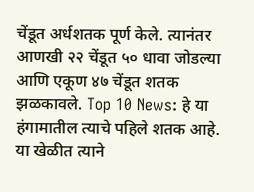चेंडूत अर्धशतक पूर्ण केले. त्यानंतर आणखी २२ चेंडूत ५० धावा जोडल्या आणि एकूण ४७ चेंडूत शतक झळकावले. Top 10 News: हे या हंगामातील त्याचे पहिले शतक आहे. या खेळीत त्याने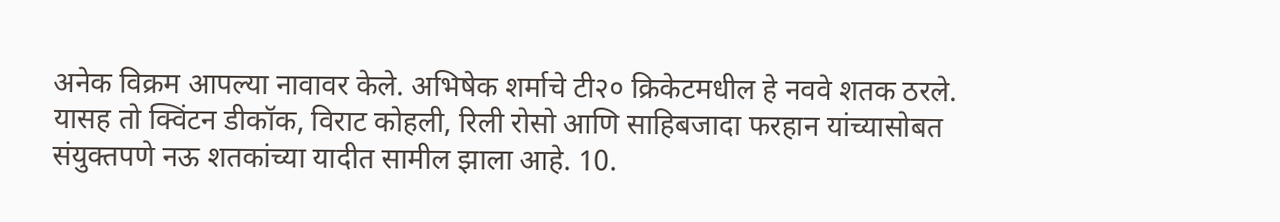अनेक विक्रम आपल्या नावावर केले. अभिषेक शर्माचे टी२० क्रिकेटमधील हे नववे शतक ठरले. यासह तो क्विंटन डीकॉक, विराट कोहली, रिली रोसो आणि साहिबजादा फरहान यांच्यासोबत संयुक्तपणे नऊ शतकांच्या यादीत सामील झाला आहे. 10.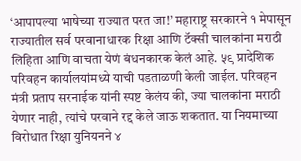‘आपापल्या भाषेच्या राज्यात परत जा!’ महाराष्ट्र सरकारने १ मेपासून राज्यातील सर्व परवानाधारक रिक्षा आणि टॅक्सी चालकांना मराठी लिहिता आणि वाचता येणं बंधनकारक केलं आहे. ५९ प्रादेशिक परिवहन कार्यालयांमध्ये याची पडताळणी केली जाईल. परिवहन मंत्री प्रताप सरनाईक यांनी स्पष्ट केलंय की, ज्या चालकांना मराठी येणार नाही, त्यांचे परवाने रद्द केले जाऊ शकतात. या नियमाच्या विरोधात रिक्षा युनियनने ४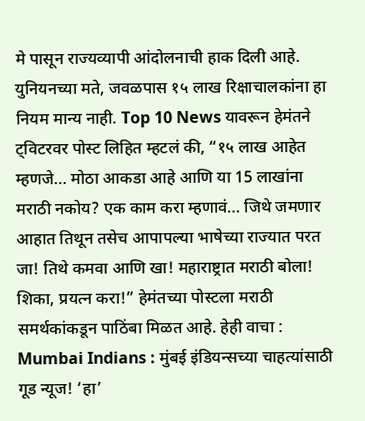मे पासून राज्यव्यापी आंदोलनाची हाक दिली आहे. युनियनच्या मते, जवळपास १५ लाख रिक्षाचालकांना हा नियम मान्य नाही. Top 10 News यावरून हेमंतने ट्विटरवर पोस्ट लिहित म्हटलं की, “१५ लाख आहेत म्हणजे… मोठा आकडा आहे आणि या 15 लाखांना मराठी नकोय? एक काम करा म्हणावं… जिथे जमणार आहात तिथून तसेच आपापल्या भाषेच्या राज्यात परत जा! तिथे कमवा आणि खा! महाराष्ट्रात मराठी बोला! शिका, प्रयत्न करा!” हेमंतच्या पोस्टला मराठी समर्थकांकडून पाठिंबा मिळत आहे. हेही वाचा : Mumbai Indians : मुंबई इंडियन्सच्या चाहत्यांसाठी गूड न्यूज! ‘हा’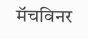मॅचविनर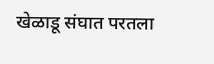खेळाडू संघात परतला